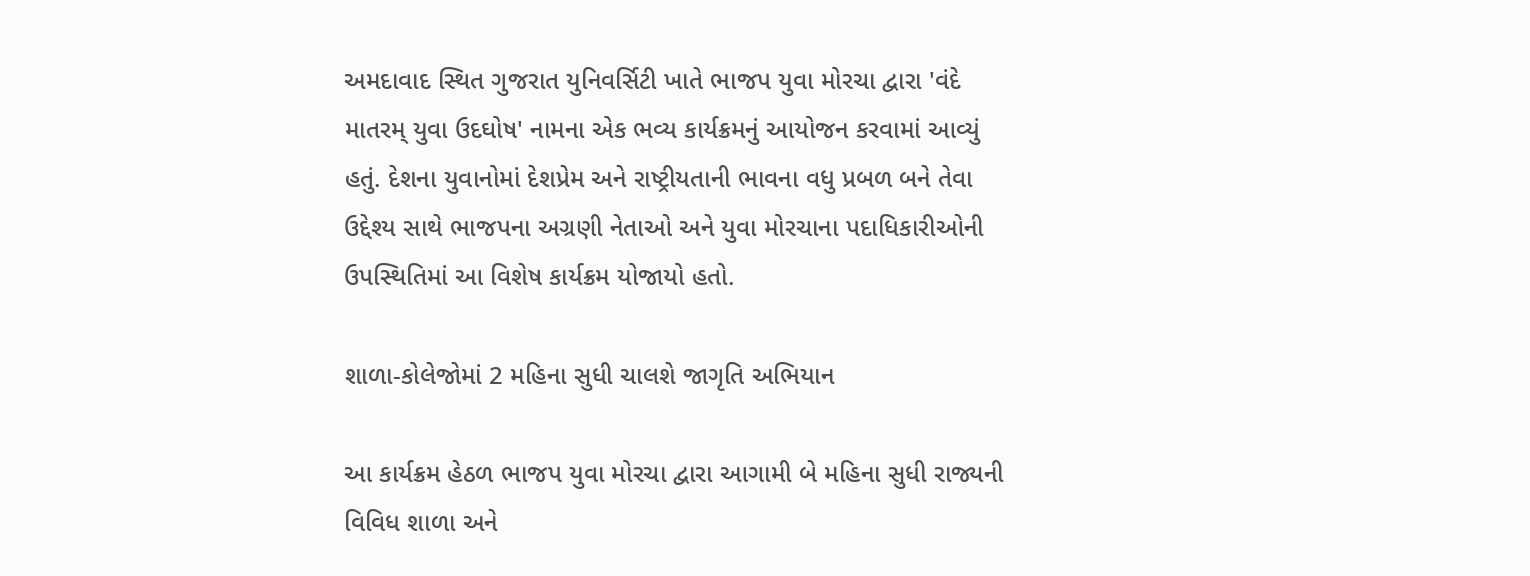અમદાવાદ સ્થિત ગુજરાત યુનિવર્સિટી ખાતે ભાજપ યુવા મોરચા દ્વારા 'વંદે માતરમ્ યુવા ઉદઘોષ' નામના એક ભવ્ય કાર્યક્રમનું આયોજન કરવામાં આવ્યું હતું. દેશના યુવાનોમાં દેશપ્રેમ અને રાષ્ટ્રીયતાની ભાવના વધુ પ્રબળ બને તેવા ઉદ્દેશ્ય સાથે ભાજપના અગ્રણી નેતાઓ અને યુવા મોરચાના પદાધિકારીઓની ઉપસ્થિતિમાં આ વિશેષ કાર્યક્રમ યોજાયો હતો.

શાળા-કોલેજોમાં 2 મહિના સુધી ચાલશે જાગૃતિ અભિયાન

આ કાર્યક્રમ હેઠળ ભાજપ યુવા મોરચા દ્વારા આગામી બે મહિના સુધી રાજ્યની વિવિધ શાળા અને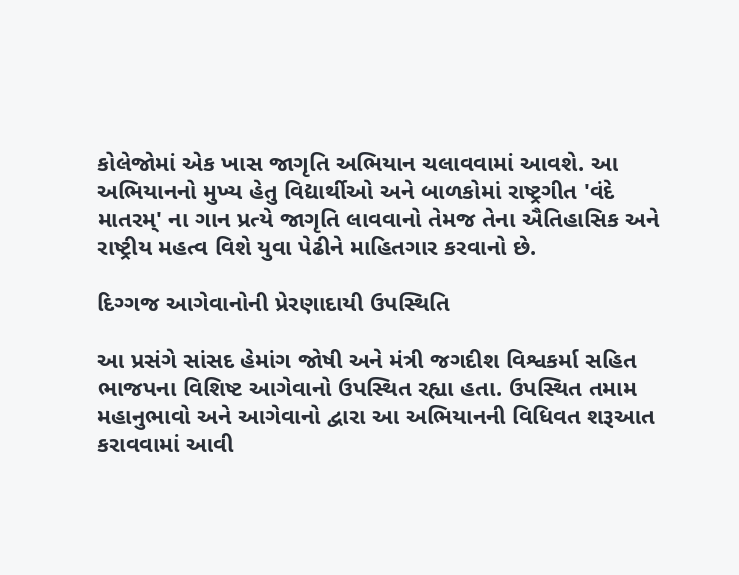કોલેજોમાં એક ખાસ જાગૃતિ અભિયાન ચલાવવામાં આવશે. આ અભિયાનનો મુખ્ય હેતુ વિદ્યાર્થીઓ અને બાળકોમાં રાષ્ટ્રગીત 'વંદે માતરમ્' ના ગાન પ્રત્યે જાગૃતિ લાવવાનો તેમજ તેના ઐતિહાસિક અને રાષ્ટ્રીય મહત્વ વિશે યુવા પેઢીને માહિતગાર કરવાનો છે.

દિગ્ગજ આગેવાનોની પ્રેરણાદાયી ઉપસ્થિતિ

આ પ્રસંગે સાંસદ હેમાંગ જોષી અને મંત્રી જગદીશ વિશ્વકર્મા સહિત ભાજપના વિશિષ્ટ આગેવાનો ઉપસ્થિત રહ્યા હતા. ઉપસ્થિત તમામ મહાનુભાવો અને આગેવાનો દ્વારા આ અભિયાનની વિધિવત શરૂઆત કરાવવામાં આવી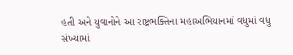હતી અને યુવાનોને આ રાષ્ટ્રભક્તિના મહાઅભિયાનમાં વધુમાં વધુ સંખ્યામાં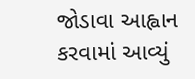જોડાવા આહ્વાન કરવામાં આવ્યું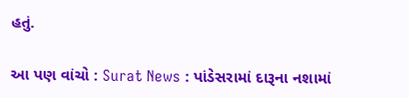હતું.

આ પણ વાંચો : Surat News : પાંડેસરામાં દારૂના નશામાં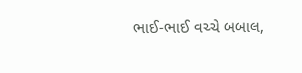ભાઈ-ભાઈ વચ્ચે બબાલ,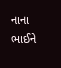નાના ભાઈને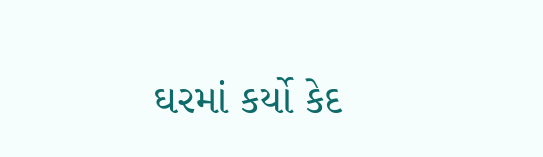ઘરમાં કર્યો કેદ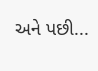અને પછી...